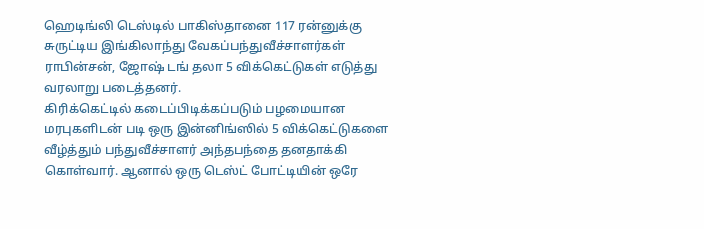ஹெடிங்லி டெஸ்டில் பாகிஸ்தானை 117 ரன்னுக்கு சுருட்டிய இங்கிலாந்து வேகப்பந்துவீச்சாளர்கள் ராபின்சன், ஜோஷ் டங் தலா 5 விக்கெட்டுகள் எடுத்து வரலாறு படைத்தனர்.
கிரிக்கெட்டில் கடைப்பிடிக்கப்படும் பழமையான மரபுகளிடன் படி ஒரு இன்னிங்ஸில் 5 விக்கெட்டுகளை வீழ்த்தும் பந்துவீச்சாளர் அந்தபந்தை தனதாக்கி கொள்வார். ஆனால் ஒரு டெஸ்ட் போட்டியின் ஒரே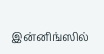இன்னிங்ஸில்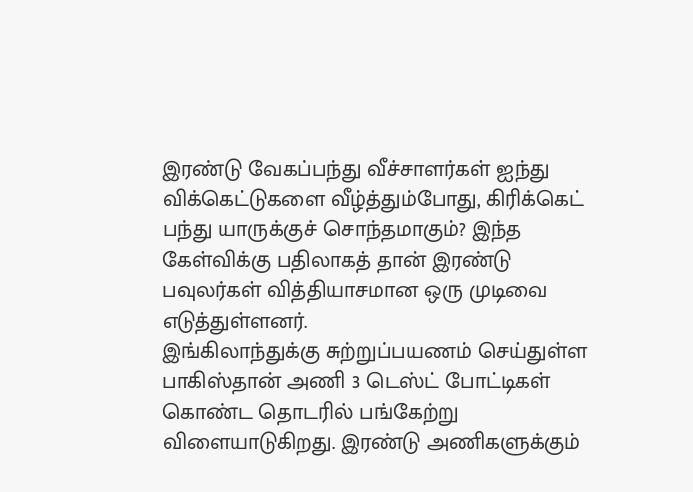இரண்டு வேகப்பந்து வீச்சாளர்கள் ஐந்து விக்கெட்டுகளை வீழ்த்தும்போது, கிரிக்கெட் பந்து யாருக்குச் சொந்தமாகும்? இந்த கேள்விக்கு பதிலாகத் தான் இரண்டு பவுலர்கள் வித்தியாசமான ஒரு முடிவை எடுத்துள்ளனர்.
இங்கிலாந்துக்கு சுற்றுப்பயணம் செய்துள்ள பாகிஸ்தான் அணி 3 டெஸ்ட் போட்டிகள் கொண்ட தொடரில் பங்கேற்று விளையாடுகிறது. இரண்டு அணிகளுக்கும்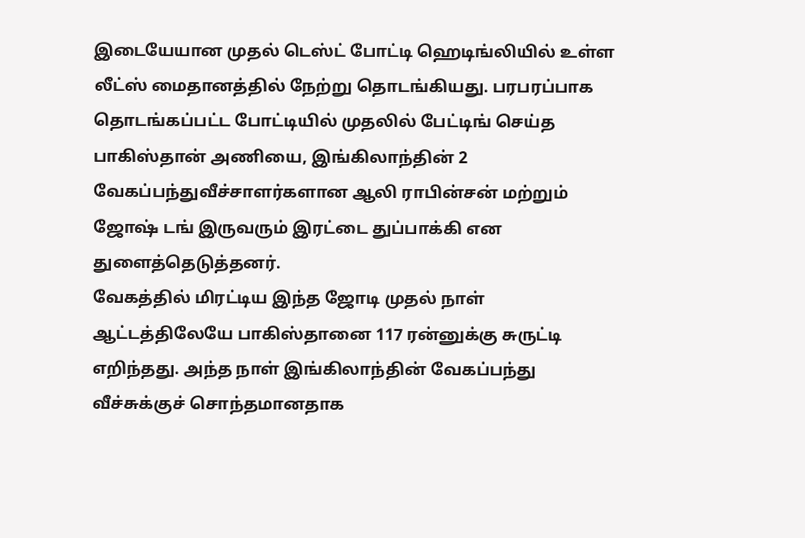இடையேயான முதல் டெஸ்ட் போட்டி ஹெடிங்லியில் உள்ள லீட்ஸ் மைதானத்தில் நேற்று தொடங்கியது. பரபரப்பாக தொடங்கப்பட்ட போட்டியில் முதலில் பேட்டிங் செய்த பாகிஸ்தான் அணியை, இங்கிலாந்தின் 2 வேகப்பந்துவீச்சாளர்களான ஆலி ராபின்சன் மற்றும் ஜோஷ் டங் இருவரும் இரட்டை துப்பாக்கி என துளைத்தெடுத்தனர்.
வேகத்தில் மிரட்டிய இந்த ஜோடி முதல் நாள் ஆட்டத்திலேயே பாகிஸ்தானை 117 ரன்னுக்கு சுருட்டி எறிந்தது. அந்த நாள் இங்கிலாந்தின் வேகப்பந்து வீச்சுக்குச் சொந்தமானதாக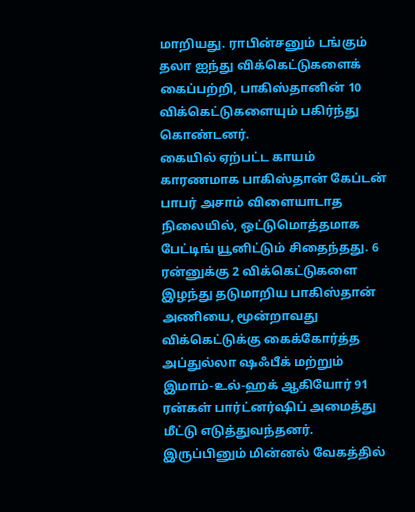மாறியது. ராபின்சனும் டங்கும் தலா ஐந்து விக்கெட்டுகளைக் கைப்பற்றி, பாகிஸ்தானின் 10 விக்கெட்டுகளையும் பகிர்ந்து கொண்டனர்.
கையில் ஏற்பட்ட காயம் காரணமாக பாகிஸ்தான் கேப்டன் பாபர் அசாம் விளையாடாத நிலையில், ஒட்டுமொத்தமாக பேட்டிங் யூனிட்டும் சிதைந்தது. 6 ரன்னுக்கு 2 விக்கெட்டுகளை இழந்து தடுமாறிய பாகிஸ்தான் அணியை, மூன்றாவது விக்கெட்டுக்கு கைக்கோர்த்த அப்துல்லா ஷஃபீக் மற்றும் இமாம்-உல்-ஹக் ஆகியோர் 91 ரன்கள் பார்ட்னர்ஷிப் அமைத்து மீட்டு எடுத்துவந்தனர். இருப்பினும் மின்னல் வேகத்தில்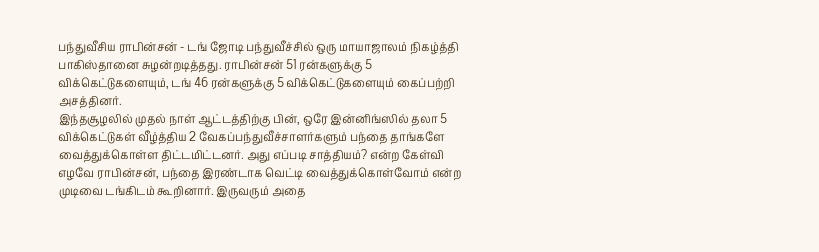பந்துவீசிய ராபின்சன் - டங் ஜோடி பந்துவீச்சில் ஒரு மாயாஜாலம் நிகழ்த்தி பாகிஸ்தானை சுழன்றடித்தது. ராபின்சன் 51 ரன்களுக்கு 5 விக்கெட்டுகளையும், டங் 46 ரன்களுக்கு 5 விக்கெட்டுகளையும் கைப்பற்றி அசத்தினர்.
இந்தசூழலில் முதல் நாள் ஆட்டத்திற்கு பின், ஒரே இன்னிங்ஸில் தலா 5 விக்கெட்டுகள் வீழ்த்திய 2 வேகப்பந்துவீச்சாளர்களும் பந்தை தாங்களே வைத்துக்கொள்ள திட்டமிட்டனர். அது எப்படி சாத்தியம்? என்ற கேள்வி எழவே ராபின்சன், பந்தை இரண்டாக வெட்டி வைத்துக்கொள்வோம் என்ற முடிவை டங்கிடம் கூறினார். இருவரும் அதை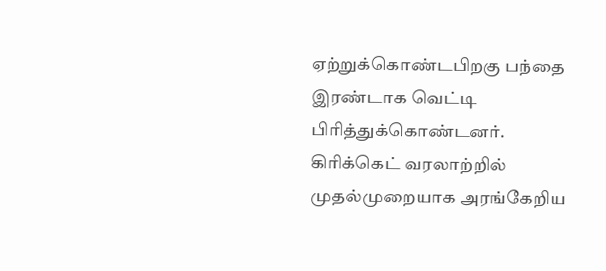ஏற்றுக்கொண்டபிறகு பந்தை இரண்டாக வெட்டி பிரித்துக்கொண்டனர்.
கிரிக்கெட் வரலாற்றில் முதல்முறையாக அரங்கேறிய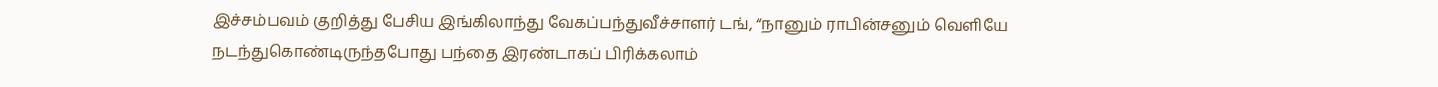இச்சம்பவம் குறித்து பேசிய இங்கிலாந்து வேகப்பந்துவீச்சாளர் டங், “நானும் ராபின்சனும் வெளியே நடந்துகொண்டிருந்தபோது பந்தை இரண்டாகப் பிரிக்கலாம்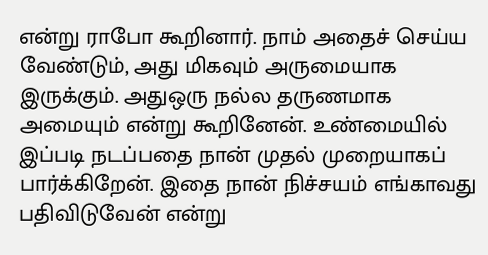என்று ராபோ கூறினார். நாம் அதைச் செய்ய வேண்டும், அது மிகவும் அருமையாக இருக்கும். அதுஒரு நல்ல தருணமாக அமையும் என்று கூறினேன். உண்மையில் இப்படி நடப்பதை நான் முதல் முறையாகப் பார்க்கிறேன். இதை நான் நிச்சயம் எங்காவது பதிவிடுவேன் என்று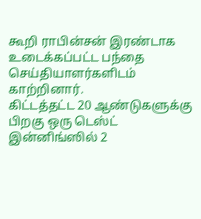கூறி ராபின்சன் இரண்டாக உடைக்கப்பட்ட பந்தை செய்தியாளர்களிடம் காற்றினார்.
கிட்டத்தட்ட 20 ஆண்டுகளுக்கு பிறகு ஒரு டெஸ்ட் இன்னிங்ஸில் 2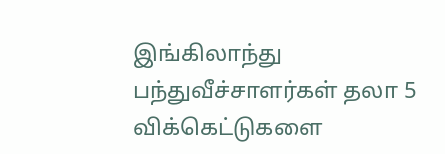இங்கிலாந்து பந்துவீச்சாளர்கள் தலா 5 விக்கெட்டுகளை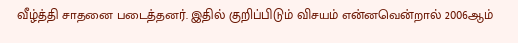வீழ்த்தி சாதனை படைத்தனர். இதில் குறிப்பிடும் விசயம் என்னவென்றால் 2006ஆம்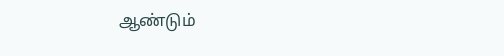ஆண்டும்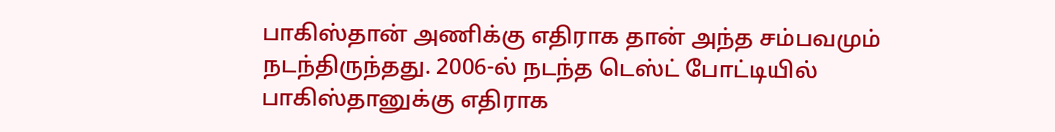பாகிஸ்தான் அணிக்கு எதிராக தான் அந்த சம்பவமும் நடந்திருந்தது. 2006-ல் நடந்த டெஸ்ட் போட்டியில் பாகிஸ்தானுக்கு எதிராக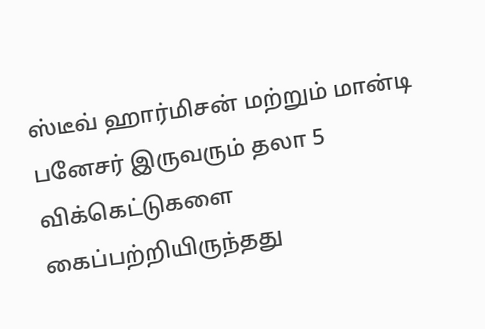ஸ்டீவ் ஹார்மிசன் மற்றும் மான்டி பனேசர் இருவரும் தலா 5 விக்கெட்டுகளை கைப்பற்றியிருந்தது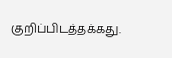குறிப்பிடத்தக்கது.